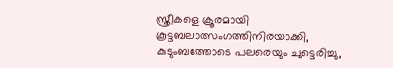സ്ത്രീകളെ ക്രൂരമായി കൂട്ടബലാത്സംഗത്തിനിരയാക്കി, കുടുംബത്തോടെ പലരെയും ചുട്ടെരിച്ചു,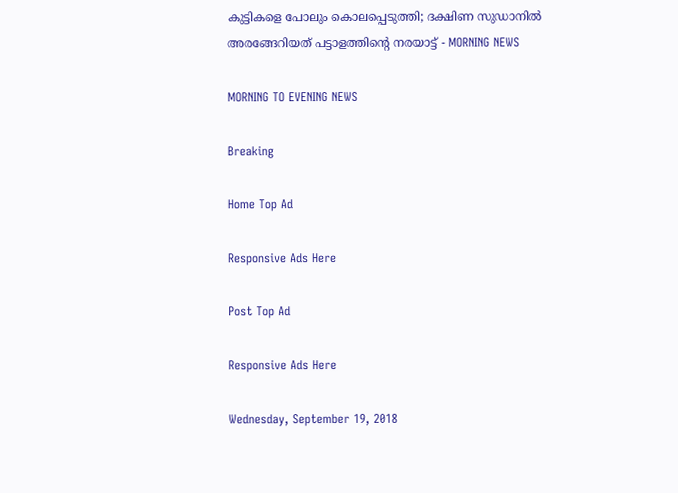കുട്ടികളെ പോലും കൊലപ്പെടുത്തി; ദക്ഷിണ സുഡാനില്‍ അരങ്ങേറിയത് പട്ടാളത്തിന്റെ നരയാട്ട് - MORNING NEWS

MORNING TO EVENING NEWS

Breaking

Home Top Ad

Responsive Ads Here

Post Top Ad

Responsive Ads Here

Wednesday, September 19, 2018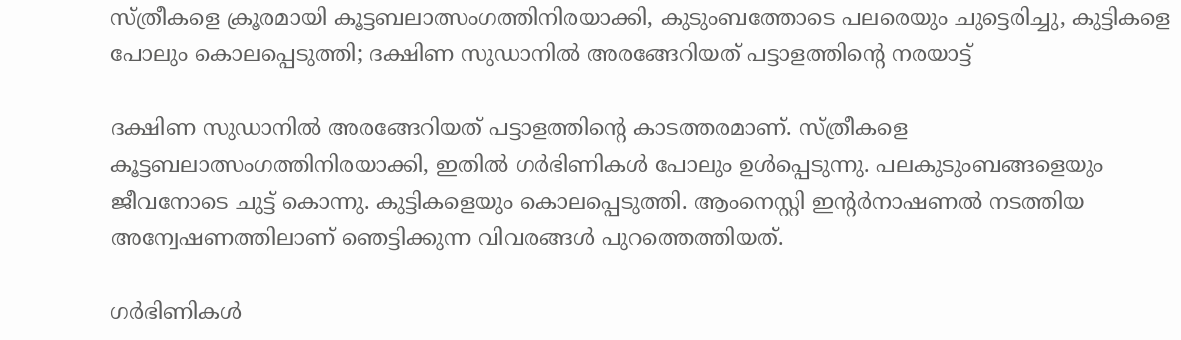സ്ത്രീകളെ ക്രൂരമായി കൂട്ടബലാത്സംഗത്തിനിരയാക്കി, കുടുംബത്തോടെ പലരെയും ചുട്ടെരിച്ചു, കുട്ടികളെ പോലും കൊലപ്പെടുത്തി; ദക്ഷിണ സുഡാനില്‍ അരങ്ങേറിയത് പട്ടാളത്തിന്റെ നരയാട്ട്

ദക്ഷിണ സുഡാനില്‍ അരങ്ങേറിയത് പട്ടാളത്തിന്റെ കാടത്തരമാണ്. സ്ത്രീകളെ കൂട്ടബലാത്സംഗത്തിനിരയാക്കി, ഇതില്‍ ഗര്‍ഭിണികള്‍ പോലും ഉള്‍പ്പെടുന്നു. പലകുടുംബങ്ങളെയും ജീവനോടെ ചുട്ട് കൊന്നു. കുട്ടികളെയും കൊലപ്പെടുത്തി. ആംനെസ്റ്റി ഇന്റര്‍നാഷണല്‍ നടത്തിയ അന്വേഷണത്തിലാണ് ഞെട്ടിക്കുന്ന വിവരങ്ങള്‍ പുറത്തെത്തിയത്.

ഗര്‍ഭിണികള്‍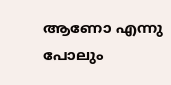ആണോ എന്നു പോലും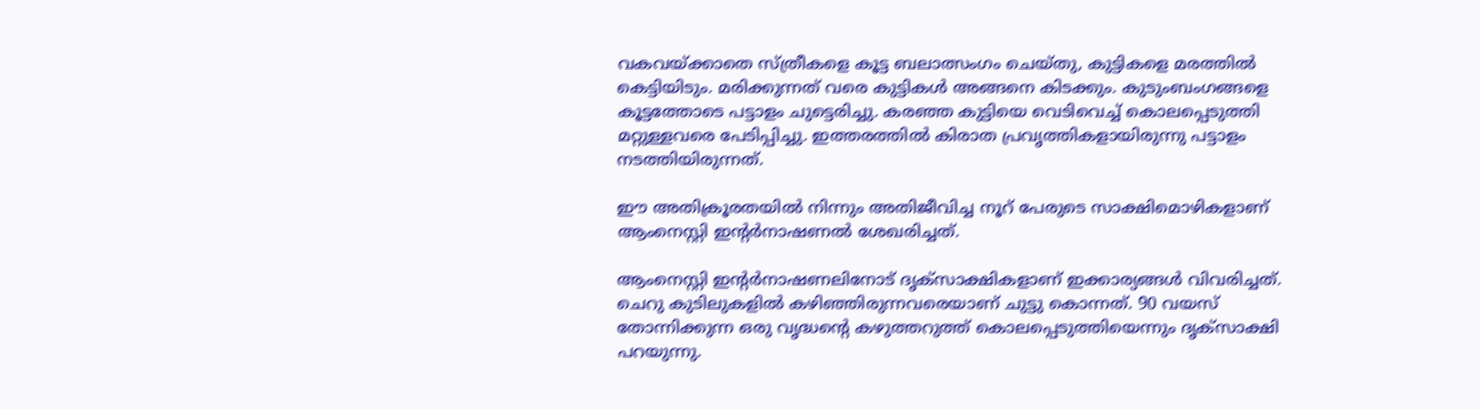വകവയ്ക്കാതെ സ്ത്രീകളെ കൂട്ട ബലാത്സംഗം ചെയ്തു, കുട്ടികളെ മരത്തില്‍ കെട്ടിയിടും. മരിക്കുന്നത് വരെ കുട്ടികള്‍ അങ്ങനെ കിടക്കും. കുടുംബംഗങ്ങളെ കൂട്ടത്തോടെ പട്ടാളം ചുട്ടെരിച്ചു. കരഞ്ഞ കുട്ടിയെ വെടിവെച്ച് കൊലപ്പെടുത്തി മറ്റുള്ളവരെ പേടിപ്പിച്ചു. ഇത്തരത്തില്‍ കിരാത പ്രവൃത്തികളായിരുന്നു പട്ടാളം നടത്തിയിരുന്നത്.

ഈ അതിക്രൂരതയില്‍ നിന്നും അതിജീവിച്ച നൂറ് പേരുടെ സാക്ഷിമൊഴികളാണ് ആംനെസ്റ്റി ഇന്റര്‍നാഷണല്‍ ശേഖരിച്ചത്.

ആംനെസ്റ്റി ഇന്റര്‍നാഷണലിനോട് ദൃക്‌സാക്ഷികളാണ് ഇക്കാര്യങ്ങള്‍ വിവരിച്ചത്. ചെറു കുടിലുകളില്‍ കഴിഞ്ഞിരുന്നവരെയാണ് ചുട്ടു കൊന്നത്. 90 വയസ് തോന്നിക്കുന്ന ഒരു വൃദ്ധന്റെ കഴുത്തറുത്ത് കൊലപ്പെടുത്തിയെന്നും ദൃക്‌സാക്ഷി പറയുന്നു.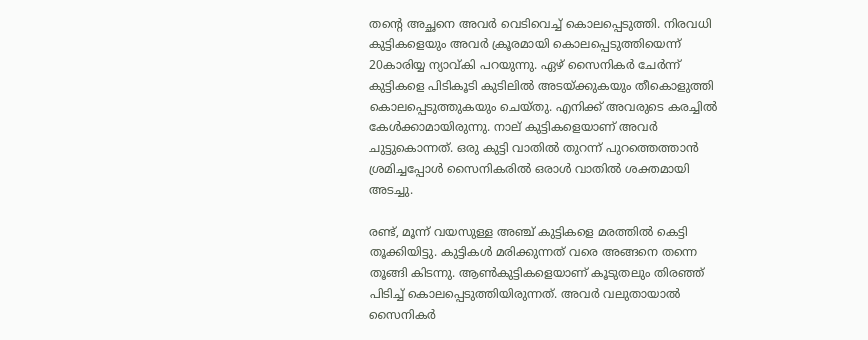തന്റെ അച്ഛനെ അവര്‍ വെടിവെച്ച് കൊലപ്പെടുത്തി. നിരവധി കുട്ടികളെയും അവര്‍ ക്രൂരമായി കൊലപ്പെടുത്തിയെന്ന് 20കാരിയ്യ ന്യാവ്കി പറയുന്നു. ഏഴ് സൈനികര്‍ ചേര്‍ന്ന് കുട്ടികളെ പിടികൂടി കുടിലില്‍ അടയ്ക്കുകയും തീകൊളുത്തി കൊലപ്പെടുത്തുകയും ചെയ്തു. എനിക്ക് അവരുടെ കരച്ചില്‍ കേള്‍ക്കാമായിരുന്നു. നാല് കുട്ടികളെയാണ് അവര്‍ ചുട്ടുകൊന്നത്. ഒരു കുട്ടി വാതില്‍ തുറന്ന് പുറത്തെത്താന്‍ ശ്രമിച്ചപ്പോള്‍ സൈനികരില്‍ ഒരാള്‍ വാതില്‍ ശക്തമായി അടച്ചു.

രണ്ട്, മൂന്ന് വയസുള്ള അഞ്ച് കുട്ടികളെ മരത്തില്‍ കെട്ടി തൂക്കിയിട്ടു. കുട്ടികള്‍ മരിക്കുന്നത് വരെ അങ്ങനെ തന്നെ തൂങ്ങി കിടന്നു. ആണ്‍കുട്ടികളെയാണ് കൂടുതലും തിരഞ്ഞ് പിടിച്ച് കൊലപ്പെടുത്തിയിരുന്നത്. അവര്‍ വലുതായാല്‍ സൈനികര്‍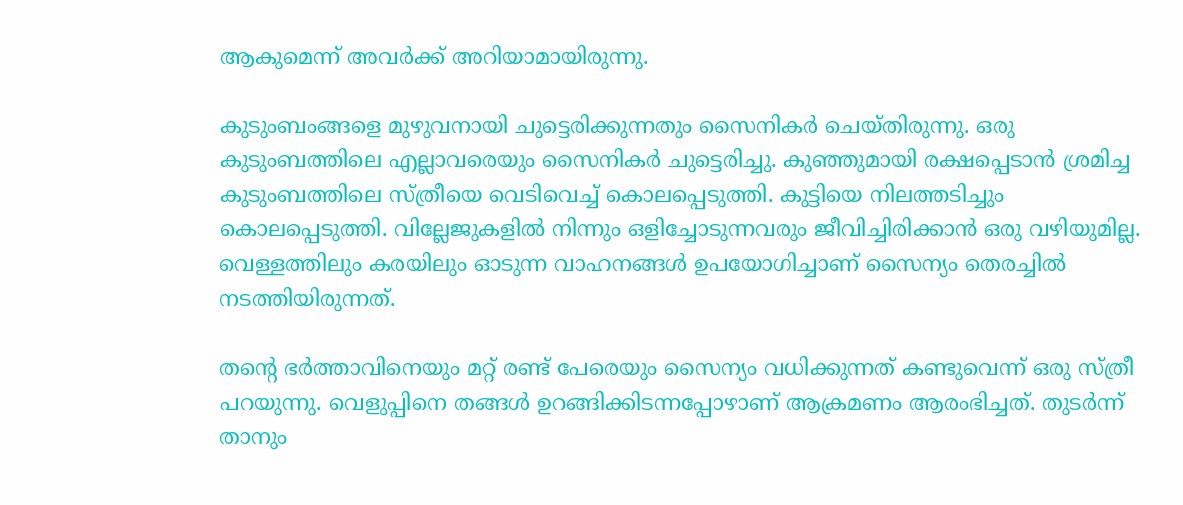ആകുമെന്ന് അവര്‍ക്ക് അറിയാമായിരുന്നു.

കുടുംബംങ്ങളെ മുഴുവനായി ചുട്ടെരിക്കുന്നതും സൈനികര്‍ ചെയ്തിരുന്നു. ഒരു കുടുംബത്തിലെ എല്ലാവരെയും സൈനികര്‍ ചുട്ടെരിച്ചു. കുഞ്ഞുമായി രക്ഷപ്പെടാന്‍ ശ്രമിച്ച കുടുംബത്തിലെ സ്ത്രീയെ വെടിവെച്ച് കൊലപ്പെടുത്തി. കുട്ടിയെ നിലത്തടിച്ചും കൊലപ്പെടുത്തി. വില്ലേജുകളില്‍ നിന്നും ഒളിച്ചോടുന്നവരും ജീവിച്ചിരിക്കാന്‍ ഒരു വഴിയുമില്ല. വെള്ളത്തിലും കരയിലും ഓടുന്ന വാഹനങ്ങള്‍ ഉപയോഗിച്ചാണ് സൈന്യം തെരച്ചില്‍ നടത്തിയിരുന്നത്.

തന്റെ ഭര്‍ത്താവിനെയും മറ്റ് രണ്ട് പേരെയും സൈന്യം വധിക്കുന്നത് കണ്ടുവെന്ന് ഒരു സ്ത്രീ പറയുന്നു. വെളുപ്പിനെ തങ്ങള്‍ ഉറങ്ങിക്കിടന്നപ്പോഴാണ് ആക്രമണം ആരംഭിച്ചത്. തുടര്‍ന്ന് താനും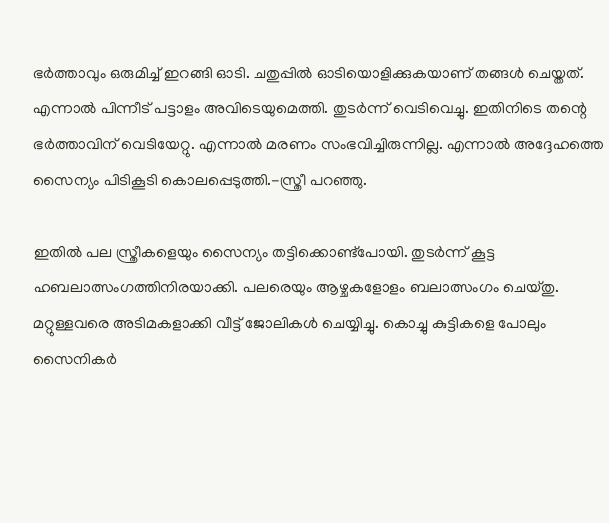ഭര്‍ത്താവും ഒരുമിച്ച് ഇറങ്ങി ഓടി. ചതുപ്പില്‍ ഓടിയൊളിക്കുകയാണ് തങ്ങള്‍ ചെയ്തത്. എന്നാല്‍ പിന്നീട് പട്ടാളം അവിടെയുമെത്തി. തുടര്‍ന്ന് വെടിവെച്ചു. ഇതിനിടെ തന്റെ ഭര്‍ത്താവിന് വെടിയേറ്റു. എന്നാല്‍ മരണം സംഭവിച്ചിരുന്നില്ല. എന്നാല്‍ അദ്ദേഹത്തെ സൈന്യം പിടികൂടി കൊലപ്പെടുത്തി.-സ്ത്രീ പറഞ്ഞു.

ഇതില്‍ പല സ്ത്രീകളെയും സൈന്യം തട്ടിക്കൊണ്ട്‌പോയി. തുടര്‍ന്ന് കൂട്ട ഹബലാത്സംഗത്തിനിരയാക്കി. പലരെയും ആഴ്ചകളോളം ബലാത്സംഗം ചെയ്തു. മറ്റുള്ളവരെ അടിമകളാക്കി വീട്ട് ജോലികള്‍ ചെയ്യിച്ചു. കൊച്ചു കുട്ടികളെ പോലും സൈനികര്‍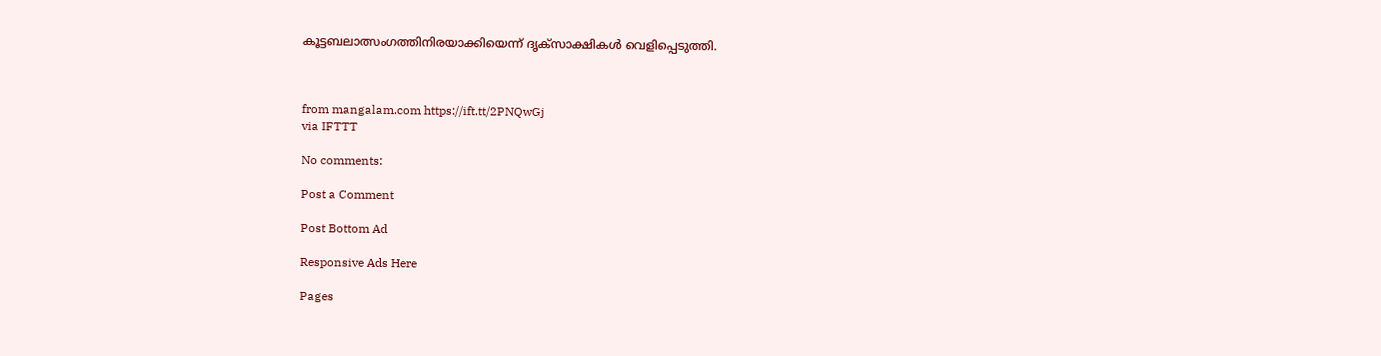കൂട്ടബലാത്സംഗത്തിനിരയാക്കിയെന്ന് ദൃക്‌സാക്ഷികള്‍ വെളിപ്പെടുത്തി.



from mangalam.com https://ift.tt/2PNQwGj
via IFTTT

No comments:

Post a Comment

Post Bottom Ad

Responsive Ads Here

Pages